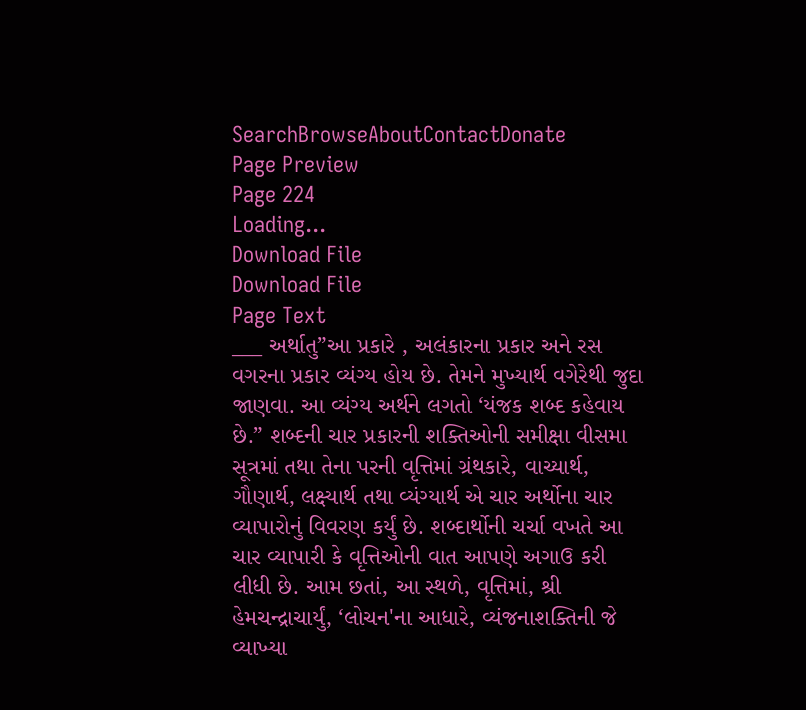SearchBrowseAboutContactDonate
Page Preview
Page 224
Loading...
Download File
Download File
Page Text
___ અર્થાતુ”આ પ્રકારે , અલંકારના પ્રકાર અને રસ વગરના પ્રકાર વ્યંગ્ય હોય છે. તેમને મુખ્યાર્થ વગેરેથી જુદા જાણવા. આ વ્યંગ્ય અર્થને લગતો ‘યંજક શબ્દ કહેવાય છે.” શબ્દની ચાર પ્રકારની શક્તિઓની સમીક્ષા વીસમા સૂત્રમાં તથા તેના પરની વૃત્તિમાં ગ્રંથકારે, વાચ્યાર્થ, ગૌણાર્થ, લક્ષ્યાર્થ તથા વ્યંગ્યાર્થ એ ચાર અર્થોના ચાર વ્યાપારોનું વિવરણ કર્યું છે. શબ્દાર્થોની ચર્ચા વખતે આ ચાર વ્યાપારી કે વૃત્તિઓની વાત આપણે અગાઉ કરી લીધી છે. આમ છતાં, આ સ્થળે, વૃત્તિમાં, શ્રી હેમચન્દ્રાચાર્યું, ‘લોચન'ના આધારે, વ્યંજનાશક્તિની જે વ્યાખ્યા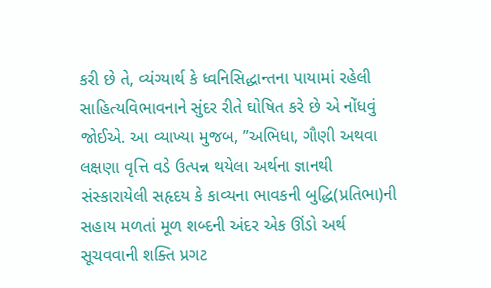કરી છે તે, વ્યંગ્યાર્થ કે ધ્વનિસિદ્ધાન્તના પાયામાં રહેલી સાહિત્યવિભાવનાને સુંદર રીતે ઘોષિત કરે છે એ નોંધવું જોઈએ. આ વ્યાખ્યા મુજબ, ”અભિધા, ગૌણી અથવા લક્ષણા વૃત્તિ વડે ઉત્પન્ન થયેલા અર્થના જ્ઞાનથી સંસ્કારાયેલી સહૃદય કે કાવ્યના ભાવકની બુદ્ધિ(પ્રતિભા)ની સહાય મળતાં મૂળ શબ્દની અંદર એક ઊંડો અર્થ સૂચવવાની શક્તિ પ્રગટ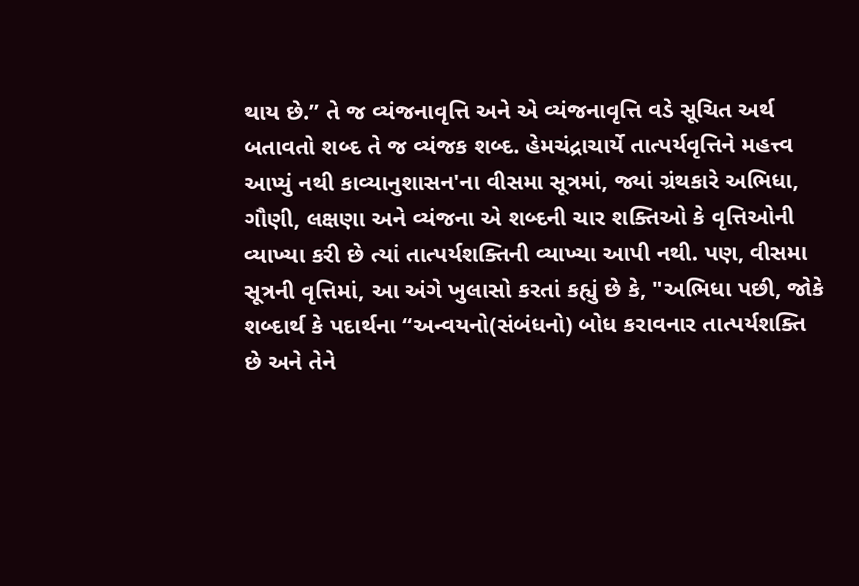થાય છે.” તે જ વ્યંજનાવૃત્તિ અને એ વ્યંજનાવૃત્તિ વડે સૂચિત અર્થ બતાવતો શબ્દ તે જ વ્યંજક શબ્દ. હેમચંદ્રાચાર્યે તાત્પર્યવૃત્તિને મહત્ત્વ આપ્યું નથી કાવ્યાનુશાસન'ના વીસમા સૂત્રમાં, જ્યાં ગ્રંથકારે અભિધા, ગૌણી, લક્ષણા અને વ્યંજના એ શબ્દની ચાર શક્તિઓ કે વૃત્તિઓની વ્યાખ્યા કરી છે ત્યાં તાત્પર્યશક્તિની વ્યાખ્યા આપી નથી. પણ, વીસમા સૂત્રની વૃત્તિમાં, આ અંગે ખુલાસો કરતાં કહ્યું છે કે, "અભિધા પછી, જોકે શબ્દાર્થ કે પદાર્થના “અન્વયનો(સંબંધનો) બોધ કરાવનાર તાત્પર્યશક્તિ છે અને તેને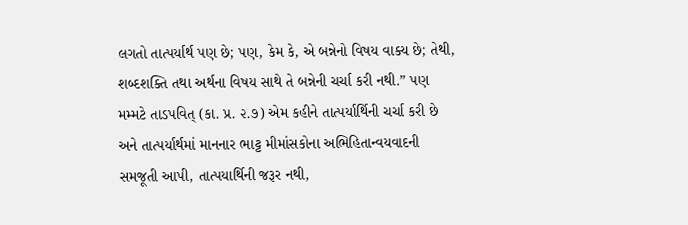લગતો તાત્પર્યાર્થ પણ છે; પણ, કેમ કે, એ બન્નેનો વિષય વાક્ય છે; તેથી, શબ્દશક્તિ તથા અર્થના વિષય સાથે તે બન્નેની ચર્ચા કરી નથી.” પણ મમ્મટે તાડપવિત્ (કા. પ્ર. ૨.૭) એમ કહીને તાત્પર્યાર્થિની ચર્ચા કરી છે અને તાત્પર્યાર્થમાં માનનાર ભાટ્ટ મીમાંસકોના અભિહિતાન્વયવાદની સમજૂતી આપી, તાત્પયાર્થિની જરૂર નથી,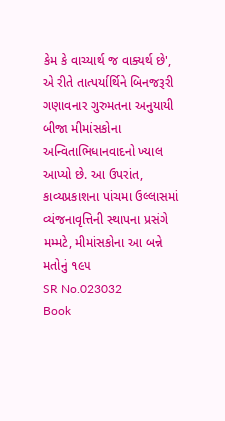કેમ કે વાચ્યાર્થ જ વાક્યર્થ છે', એ રીતે તાત્પર્યાર્થિને બિનજરૂરી ગણાવનાર ગુરુમતના અનુયાયી બીજા મીમાંસકોના અન્વિતાભિધાનવાદનો ખ્યાલ આપ્યો છે. આ ઉપરાંત, કાવ્યપ્રકાશના પાંચમા ઉલ્લાસમાં વ્યંજનાવૃત્તિની સ્થાપના પ્રસંગે મમ્મટે, મીમાંસકોના આ બન્ને મતોનું ૧૯૫
SR No.023032
Book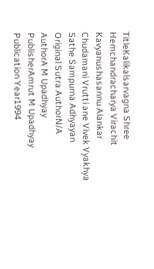TitleKalikalsarvagna Shree Hemchandracharya Virachit Kavyanushasannu Alankar Chudamani Vrutti ane Vivek Vyakhya Sathe Sampurna Adhyayan
Original Sutra AuthorN/A
AuthorA M Upadhyay
PublisherAmrut M Upadhyay
Publication Year1994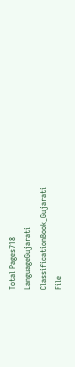Total Pages718
LanguageGujarati
ClassificationBook_Gujarati
File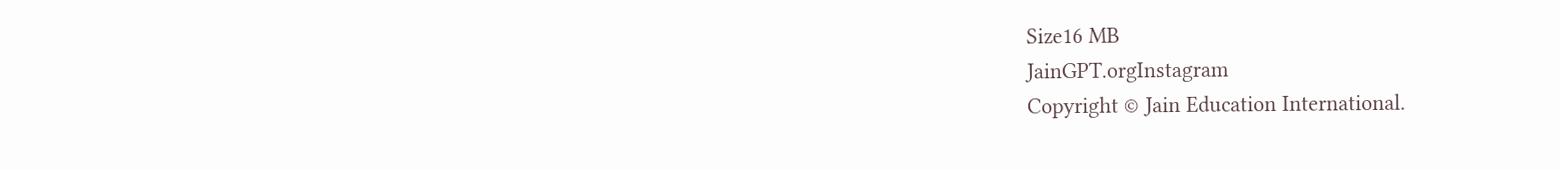Size16 MB
JainGPT.orgInstagram
Copyright © Jain Education International.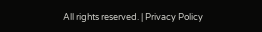All rights reserved. | Privacy Policy